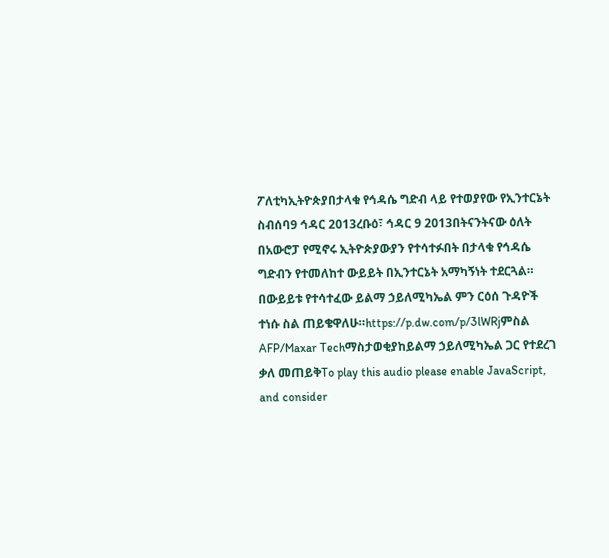ፖለቲካኢትዮጵያበታላቁ የኅዳሴ ግድብ ላይ የተወያየው የኢንተርኔት ስብሰባ9 ኅዳር 2013ረቡዕ፣ ኅዳር 9 2013በትናንትናው ዕለት በአውሮፓ የሚኖሩ ኢትዮጵያውያን የተሳተፉበት በታላቁ የኅዳሴ ግድብን የተመለከተ ውይይት በኢንተርኔት አማካኝነት ተደርጓል። በውይይቱ የተሳተፈው ይልማ ኃይለሚካኤል ምን ርዕሰ ጉዳዮች ተነሱ ስል ጠይቄዋለሁ።https://p.dw.com/p/3lWRjምስል AFP/Maxar Techማስታወቂያከይልማ ኃይለሚካኤል ጋር የተደረገ ቃለ መጠይቅTo play this audio please enable JavaScript, and consider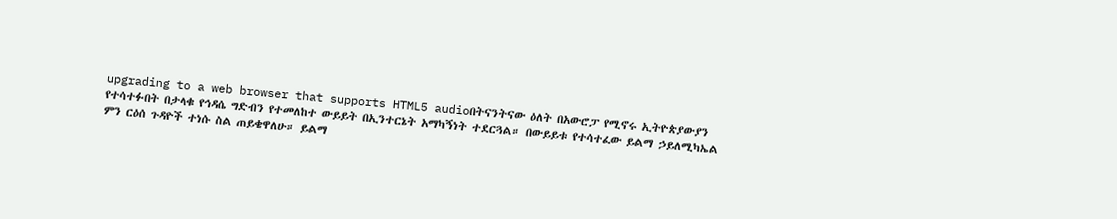upgrading to a web browser that supports HTML5 audioበትናንትናው ዕለት በአውሮፓ የሚኖሩ ኢትዮጵያውያን የተሳተፉበት በታላቁ የኅዳሴ ግድብን የተመለከተ ውይይት በኢንተርኔት አማካኝነት ተደርጓል። በውይይቱ የተሳተፈው ይልማ ኃይለሚካኤል ምን ርዕሰ ጉዳዮች ተነሱ ስል ጠይቄዋለሁ። ይልማ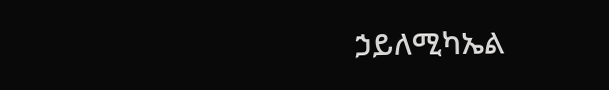ኃይለሚካኤል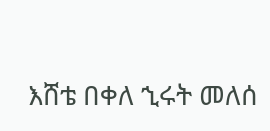እሸቴ በቀለ ኂሩት መለሰ